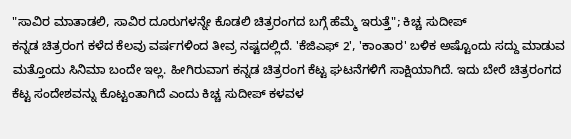"ಸಾವಿರ ಮಾತಾಡಲಿ, ಸಾವಿರ ದೂರುಗಳನ್ನೇ ಕೊಡಲಿ ಚಿತ್ರರಂಗದ ಬಗ್ಗೆ ಹೆಮ್ಮೆ ಇರುತ್ತೆ"; ಕಿಚ್ಚ ಸುದೀಪ್
ಕನ್ನಡ ಚಿತ್ರರಂಗ ಕಳೆದ ಕೆಲವು ವರ್ಷಗಳಿಂದ ತೀವ್ರ ನಷ್ಟದಲ್ಲಿದೆ. 'ಕೆಜಿಎಫ್ 2', 'ಕಾಂತಾರ' ಬಳಿಕ ಅಷ್ಟೊಂದು ಸದ್ದು ಮಾಡುವ ಮತ್ತೊಂದು ಸಿನಿಮಾ ಬಂದೇ ಇಲ್ಲ. ಹೀಗಿರುವಾಗ ಕನ್ನಡ ಚಿತ್ರರಂಗ ಕೆಟ್ಟ ಘಟನೆಗಳಿಗೆ ಸಾಕ್ಷಿಯಾಗಿದೆ. ಇದು ಬೇರೆ ಚಿತ್ರರಂಗದ ಕೆಟ್ಟ ಸಂದೇಶವನ್ನು ಕೊಟ್ಟಂತಾಗಿದೆ ಎಂದು ಕಿಚ್ಚ ಸುದೀಪ್ ಕಳವಳ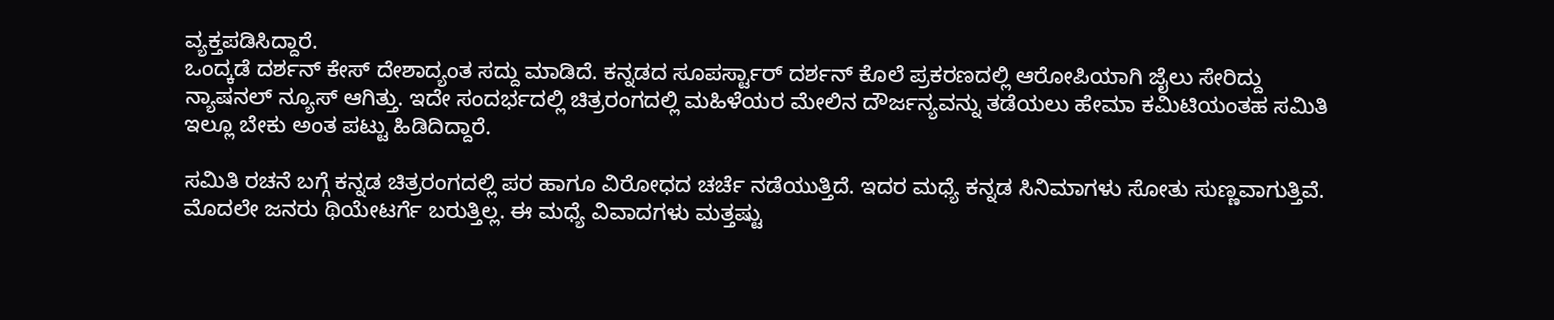ವ್ಯಕ್ತಪಡಿಸಿದ್ದಾರೆ.
ಒಂದ್ಕಡೆ ದರ್ಶನ್ ಕೇಸ್ ದೇಶಾದ್ಯಂತ ಸದ್ದು ಮಾಡಿದೆ. ಕನ್ನಡದ ಸೂಪರ್ಸ್ಟಾರ್ ದರ್ಶನ್ ಕೊಲೆ ಪ್ರಕರಣದಲ್ಲಿ ಆರೋಪಿಯಾಗಿ ಜೈಲು ಸೇರಿದ್ದು ನ್ಯಾಷನಲ್ ನ್ಯೂಸ್ ಆಗಿತ್ತು. ಇದೇ ಸಂದರ್ಭದಲ್ಲಿ ಚಿತ್ರರಂಗದಲ್ಲಿ ಮಹಿಳೆಯರ ಮೇಲಿನ ದೌರ್ಜನ್ಯವನ್ನು ತಡೆಯಲು ಹೇಮಾ ಕಮಿಟಿಯಂತಹ ಸಮಿತಿ ಇಲ್ಲೂ ಬೇಕು ಅಂತ ಪಟ್ಟು ಹಿಡಿದಿದ್ದಾರೆ.

ಸಮಿತಿ ರಚನೆ ಬಗ್ಗೆ ಕನ್ನಡ ಚಿತ್ರರಂಗದಲ್ಲಿ ಪರ ಹಾಗೂ ವಿರೋಧದ ಚರ್ಚೆ ನಡೆಯುತ್ತಿದೆ. ಇದರ ಮಧ್ಯೆ ಕನ್ನಡ ಸಿನಿಮಾಗಳು ಸೋತು ಸುಣ್ಣವಾಗುತ್ತಿವೆ. ಮೊದಲೇ ಜನರು ಥಿಯೇಟರ್ಗೆ ಬರುತ್ತಿಲ್ಲ. ಈ ಮಧ್ಯೆ ವಿವಾದಗಳು ಮತ್ತಷ್ಟು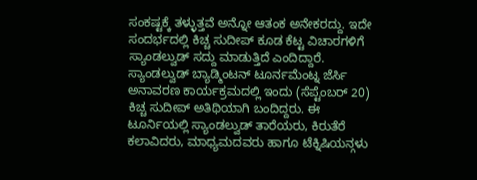ಸಂಕಷ್ಟಕ್ಕೆ ತಳ್ಳುತ್ತವೆ ಅನ್ನೋ ಆತಂಕ ಅನೇಕರದ್ದು. ಇದೇ ಸಂದರ್ಭದಲ್ಲಿ ಕಿಚ್ಚ ಸುದೀಪ್ ಕೂಡ ಕೆಟ್ಟ ವಿಚಾರಗಳಿಗೆ ಸ್ಯಾಂಡಲ್ವುಡ್ ಸದ್ದು ಮಾಡುತ್ತಿದೆ ಎಂದಿದ್ದಾರೆ.
ಸ್ಯಾಂಡಲ್ವುಡ್ ಬ್ಯಾಡ್ಮಿಂಟನ್ ಟೂರ್ನಮೆಂಟ್ನ ಜೆರ್ಸಿ ಅನಾವರಣ ಕಾರ್ಯಕ್ರಮದಲ್ಲಿ ಇಂದು (ಸೆಪ್ಟೆಂಬರ್ 20) ಕಿಚ್ಚ ಸುದೀಪ್ ಅತಿಥಿಯಾಗಿ ಬಂದಿದ್ದರು. ಈ ಟೂರ್ನಿಯಲ್ಲಿ ಸ್ಯಾಂಡಲ್ವುಡ್ ತಾರೆಯರು, ಕಿರುತೆರೆ ಕಲಾವಿದರು, ಮಾಧ್ಯಮದವರು ಹಾಗೂ ಟೆಕ್ನಿಷಿಯನ್ಗಳು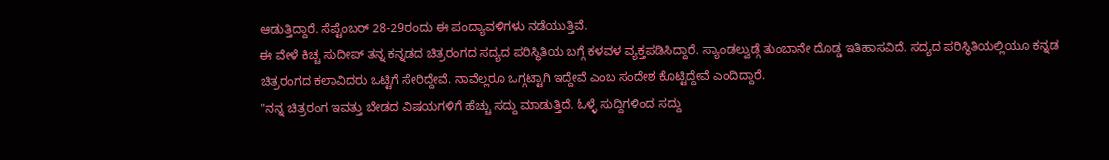ಆಡುತ್ತಿದ್ದಾರೆ. ಸೆಪ್ಟೆಂಬರ್ 28-29ರಂದು ಈ ಪಂದ್ಯಾವಳಿಗಳು ನಡೆಯುತ್ತಿವೆ.
ಈ ವೇಳೆ ಕಿಚ್ಚ ಸುದೀಪ್ ತನ್ನ ಕನ್ನಡದ ಚಿತ್ರರಂಗದ ಸದ್ಯದ ಪರಿಸ್ಥಿತಿಯ ಬಗ್ಗೆ ಕಳವಳ ವ್ಯಕ್ತಪಡಿಸಿದ್ದಾರೆ. ಸ್ಯಾಂಡಲ್ವುಡ್ಗೆ ತುಂಬಾನೇ ದೊಡ್ಡ ಇತಿಹಾಸವಿದೆ. ಸದ್ಯದ ಪರಿಸ್ಥಿತಿಯಲ್ಲಿಯೂ ಕನ್ನಡ ಚಿತ್ರರಂಗದ ಕಲಾವಿದರು ಒಟ್ಟಿಗೆ ಸೇರಿದ್ದೇವೆ. ನಾವೆಲ್ಲರೂ ಒಗ್ಗಟ್ಟಾಗಿ ಇದ್ದೇವೆ ಎಂಬ ಸಂದೇಶ ಕೊಟ್ಟಿದ್ದೇವೆ ಎಂದಿದ್ದಾರೆ.
"ನನ್ನ ಚಿತ್ರರಂಗ ಇವತ್ತು ಬೇಡದ ವಿಷಯಗಳಿಗೆ ಹೆಚ್ಚು ಸದ್ದು ಮಾಡುತ್ತಿದೆ. ಓಳ್ಳೆ ಸುದ್ದಿಗಳಿಂದ ಸದ್ದು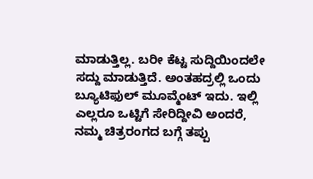ಮಾಡುತ್ತಿಲ್ಲ. ಬರೀ ಕೆಟ್ಟ ಸುದ್ದಿಯಿಂದಲೇ ಸದ್ದು ಮಾಡುತ್ತಿದೆ. ಅಂತಹದ್ರಲ್ಲಿ ಒಂದು ಬ್ಯೂಟಿಫುಲ್ ಮೂವ್ಮೆಂಟ್ ಇದು. ಇಲ್ಲಿ ಎಲ್ಲರೂ ಒಟ್ಟಿಗೆ ಸೇರಿದ್ದೀವಿ ಅಂದರೆ, ನಮ್ಮ ಚಿತ್ರರಂಗದ ಬಗ್ಗೆ ತಪ್ಪು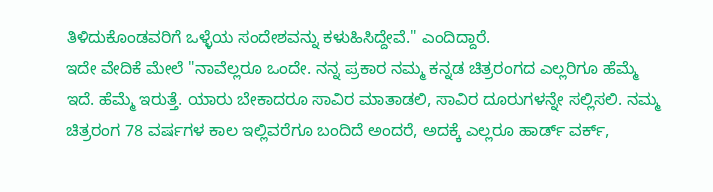ತಿಳಿದುಕೊಂಡವರಿಗೆ ಒಳ್ಳೆಯ ಸಂದೇಶವನ್ನು ಕಳುಹಿಸಿದ್ದೇವೆ." ಎಂದಿದ್ದಾರೆ.
ಇದೇ ವೇದಿಕೆ ಮೇಲೆ "ನಾವೆಲ್ಲರೂ ಒಂದೇ. ನನ್ನ ಪ್ರಕಾರ ನಮ್ಮ ಕನ್ನಡ ಚಿತ್ರರಂಗದ ಎಲ್ಲರಿಗೂ ಹೆಮ್ಮೆ ಇದೆ. ಹೆಮ್ಮೆ ಇರುತ್ತೆ. ಯಾರು ಬೇಕಾದರೂ ಸಾವಿರ ಮಾತಾಡಲಿ, ಸಾವಿರ ದೂರುಗಳನ್ನೇ ಸಲ್ಲಿಸಲಿ. ನಮ್ಮ ಚಿತ್ರರಂಗ 78 ವರ್ಷಗಳ ಕಾಲ ಇಲ್ಲಿವರೆಗೂ ಬಂದಿದೆ ಅಂದರೆ, ಅದಕ್ಕೆ ಎಲ್ಲರೂ ಹಾರ್ಡ್ ವರ್ಕ್,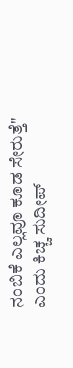ನಂಬಿಕೆ ಎಲ್ಲವೂ ಕೂಡ ಸೇರುತ್ತೆ" ಎಂದು ಕಿಚ್ಚ ಸುದೀಪ್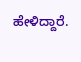ಹೇಳಿದ್ದಾರೆ.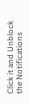Click it and Unblock the Notifications